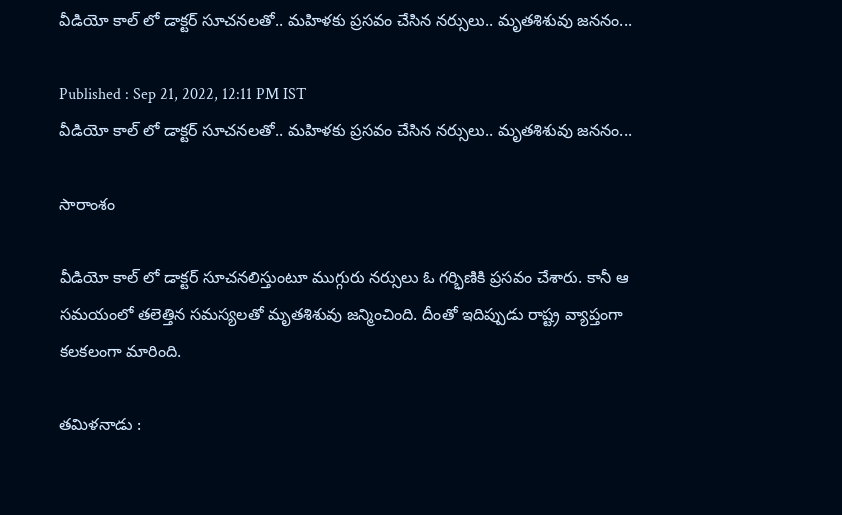వీడియో కాల్ లో డాక్టర్ సూచనలతో.. మహిళకు ప్రసవం చేసిన నర్సులు.. మృతశిశువు జననం...

Published : Sep 21, 2022, 12:11 PM IST
వీడియో కాల్ లో డాక్టర్ సూచనలతో.. మహిళకు ప్రసవం చేసిన నర్సులు.. మృతశిశువు జననం...

సారాంశం

వీడియో కాల్ లో డాక్టర్ సూచనలిస్తుంటూ ముగ్గురు నర్సులు ఓ గర్భిణికి ప్రసవం చేశారు. కానీ ఆ సమయంలో తలెత్తిన సమస్యలతో మృతశిశువు జన్మించింది. దీంతో ఇదిప్పుడు రాష్ట్ర వ్యాప్తంగా కలకలంగా మారింది.

తమిళనాడు :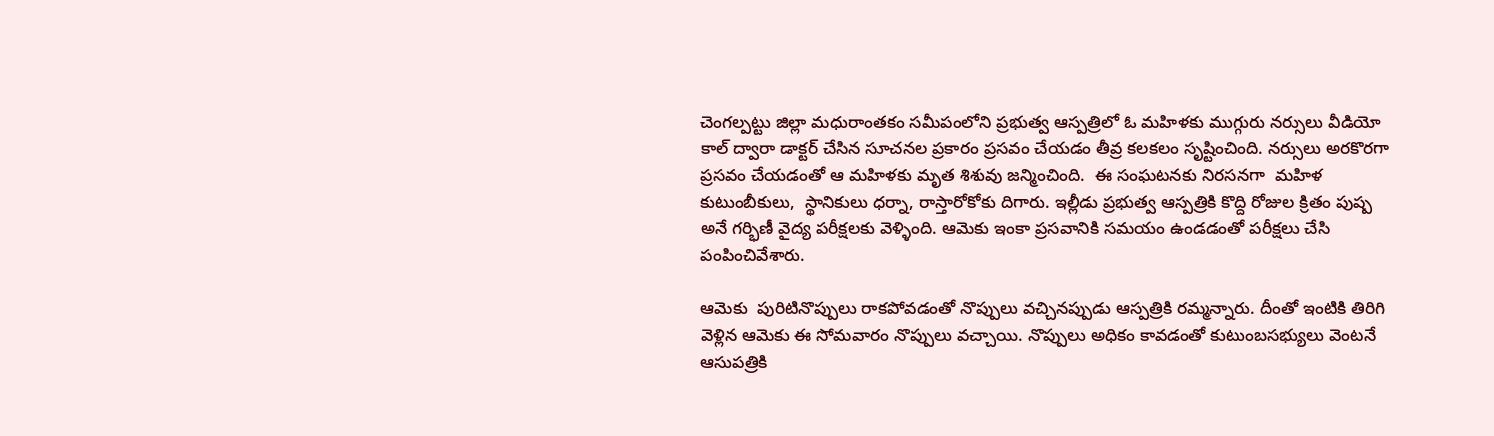చెంగల్పట్టు జిల్లా మధురాంతకం సమీపంలోని ప్రభుత్వ ఆస్పత్రిలో ఓ మహిళకు ముగ్గురు నర్సులు వీడియో కాల్ ద్వారా డాక్టర్ చేసిన సూచనల ప్రకారం ప్రసవం చేయడం తీవ్ర కలకలం సృష్టించింది. నర్సులు అరకొరగా ప్రసవం చేయడంతో ఆ మహిళకు మృత శిశువు జన్మించింది.  ఈ సంఘటనకు నిరసనగా  మహిళ కుటుంబీకులు,  స్థానికులు ధర్నా, రాస్తారోకోకు దిగారు. ఇల్లీడు ప్రభుత్వ ఆస్పత్రికి కొద్ది రోజుల క్రితం పుష్ప అనే గర్భిణీ వైద్య పరీక్షలకు వెళ్ళింది. ఆమెకు ఇంకా ప్రసవానికి సమయం ఉండడంతో పరీక్షలు చేసి పంపించివేశారు.

ఆమెకు  పురిటినొప్పులు రాకపోవడంతో నొప్పులు వచ్చినప్పుడు ఆస్పత్రికి రమ్మన్నారు. దీంతో ఇంటికి తిరిగి వెళ్లిన ఆమెకు ఈ సోమవారం నొప్పులు వచ్చాయి. నొప్పులు అధికం కావడంతో కుటుంబసభ్యులు వెంటనే ఆసుపత్రికి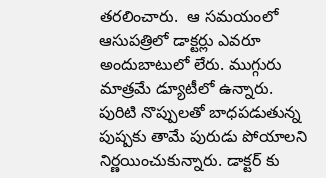తరలించారు.  ఆ సమయంలో ఆసుపత్రిలో డాక్టర్లు ఎవరూ అందుబాటులో లేరు. ముగ్గురు మాత్రమే డ్యూటీలో ఉన్నారు.  పురిటి నొప్పులతో బాధపడుతున్న పుష్పకు తామే పురుడు పోయాలని నిర్ణయించుకున్నారు. డాక్టర్ కు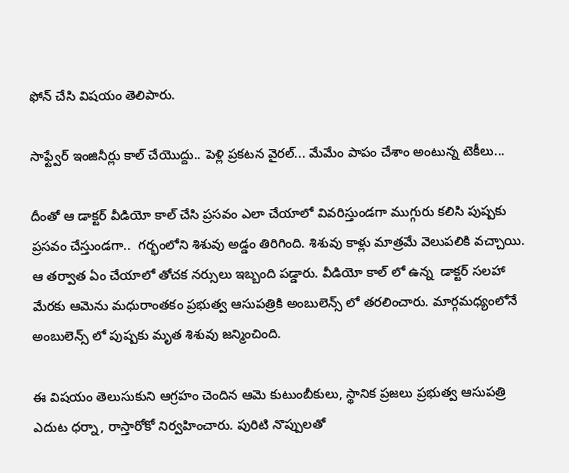ఫోన్ చేసి విషయం తెలిపారు.

సాఫ్ట్వేర్ ఇంజినీర్లు కాల్ చేయొద్దు.. పెళ్లి ప్రకటన వైరల్... మేమేం పాపం చేశాం అంటున్న టెకీలు...

దీంతో ఆ డాక్టర్ వీడియో కాల్ చేసి ప్రసవం ఎలా చేయాలో వివరిస్తుండగా ముగ్గురు కలిసి పుష్పకు ప్రసవం చేస్తుండగా..  గర్భంలోని శిశువు అడ్డం తిరిగింది. శిశువు కాళ్లు మాత్రమే వెలుపలికి వచ్చాయి. ఆ తర్వాత ఏం చేయాలో తోచక నర్సులు ఇబ్బంది పడ్డారు. వీడియో కాల్ లో ఉన్న  డాక్టర్ సలహా మేరకు ఆమెను మధురాంతకం ప్రభుత్వ ఆసుపత్రికి అంబులెన్స్ లో తరలించారు. మార్గమధ్యంలోనే అంబులెన్స్ లో పుష్పకు మృత శిశువు జన్మించింది.

ఈ విషయం తెలుసుకుని ఆగ్రహం చెందిన ఆమె కుటుంబీకులు, స్థానిక ప్రజలు ప్రభుత్వ ఆసుపత్రి ఎదుట ధర్నా, రాస్తారోకో నిర్వహించారు. పురిటి నొప్పులతో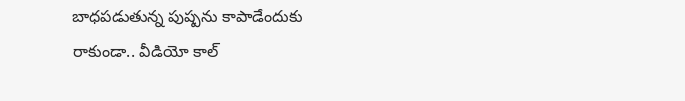బాధపడుతున్న పుష్పను కాపాడేందుకు రాకుండా.. వీడియో కాల్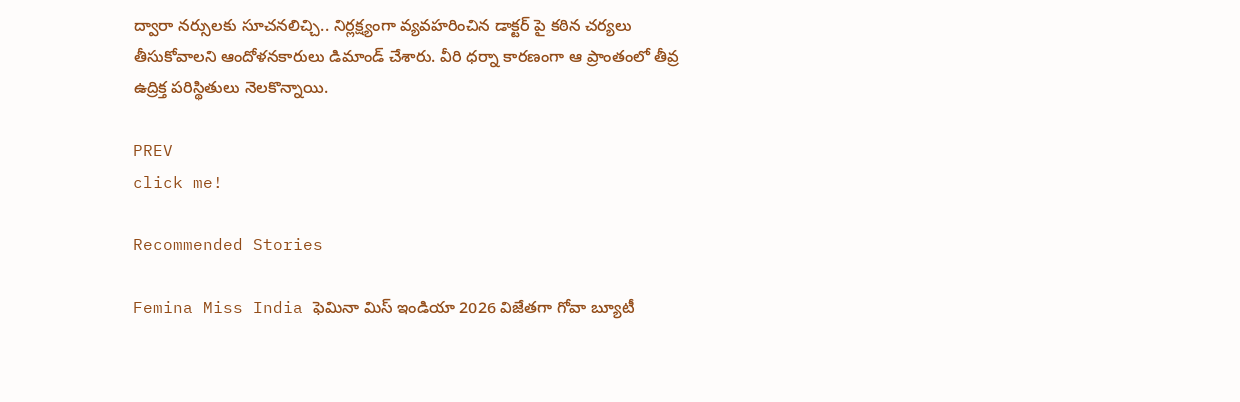ద్వారా నర్సులకు సూచనలిచ్చి.. నిర్లక్ష్యంగా వ్యవహరించిన డాక్టర్ పై కఠిన చర్యలు తీసుకోవాలని ఆందోళనకారులు డిమాండ్ చేశారు. వీరి ధర్నా కారణంగా ఆ ప్రాంతంలో తీవ్ర ఉద్రిక్త పరిస్థితులు నెలకొన్నాయి.

PREV
click me!

Recommended Stories

Femina Miss India ఫెమినా మిస్ ఇండియా 2026 విజేతగా గోవా బ్యూటీ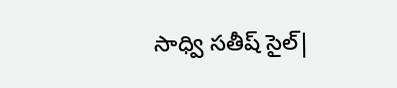సాధ్వి సతీష్ సైల్|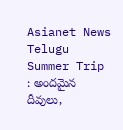Asianet News Telugu
Summer Trip : అందమైన దీవులు,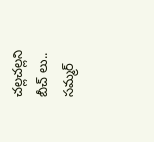చల్లచల్లని బీచ్ లు.. సమ్మర్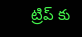ట్రిప్ కు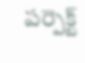పర్పెక్ట్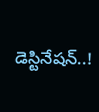డెస్టినేషన్..!